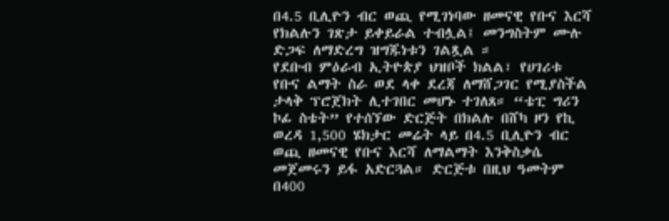በ4.5 ቢሊዮን ብር ወጪ የሚገነባው ዘመናዊ የቡና እርሻ የክልሉን ገጽታ ይቀይራል ተብሏል፤ መንግስትም ሙሉ ድጋፍ ለማድረግ ዝግጁነቱን ገልጿል ።
የደቡብ ምዕራብ ኢትዮጵያ ህዝቦች ክልል፣ የሀገሪቱ የቡና ልማት ስራ ወደ ላቀ ደረጃ ለማሸጋገር የሚያስችል ታላቅ ፕሮጀክት ሊተገበር መሆኑ ተገለጸ። “ቴፒ ግሪን ኮፊ ስቴት” የተሰኘው ድርጅት በክልሉ በሸካ ዞን የኪ ወረዳ 1,500 ሄክታር መሬት ላይ በ4.5 ቢሊዮን ብር ወጪ ዘመናዊ የቡና እርሻ ለማልማት እንቅስቃሴ መጀመሩን ይፋ አድርጓል። ድርጅቱ በዚህ ዓመትም በ400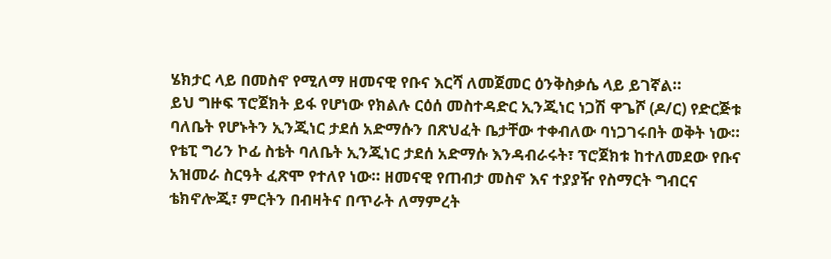ሄክታር ላይ በመስኖ የሚለማ ዘመናዊ የቡና እርሻ ለመጀመር ዕንቅስቃሴ ላይ ይገኛል።
ይህ ግዙፍ ፕሮጀክት ይፋ የሆነው የክልሉ ርዕሰ መስተዳድር ኢንጂነር ነጋሽ ዋጌሾ (ዶ/ር) የድርጅቱ ባለቤት የሆኑትን ኢንጂነር ታደሰ አድማሱን በጽህፈት ቤታቸው ተቀብለው ባነጋገሩበት ወቅት ነው።
የቴፒ ግሪን ኮፊ ስቴት ባለቤት ኢንጂነር ታደሰ አድማሱ እንዳብራሩት፣ ፕሮጀክቱ ከተለመደው የቡና አዝመራ ስርዓት ፈጽሞ የተለየ ነው። ዘመናዊ የጠብታ መስኖ እና ተያያዥ የስማርት ግብርና ቴክኖሎጂ፣ ምርትን በብዛትና በጥራት ለማምረት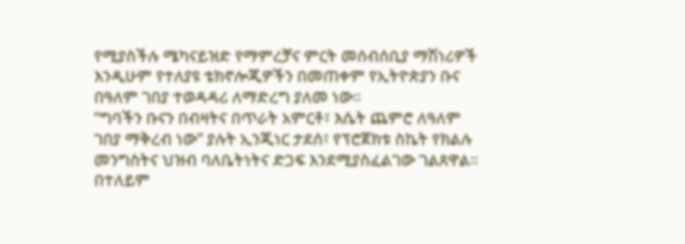የሚያስችሉ ሜካናይዝድ የማምረቻና ምርት መሰብሰቢያ ማሽነሪዎች እንዲሁም የተለያዩ ቴክኖሎጂዎችን በመጠቀም የኢትዮጵያን ቡና በዓለም ገበያ ተወዳዳሪ ለማድረግ ያለመ ነው።
“ግባችን ቡናን በብዛትና በጥራት አምርቶ፣ እሴት ጨምሮ ለዓለም ገበያ ማቅረብ ነው” ያሉት ኢንጂነር ታደሰ፣ የፕሮጀክቱ ስኬት የክልሉ መንግስትና ህዝብ ባለቤትነትና ድጋፍ እንደሚያስፈልገው ገልጸዋል። በተለይም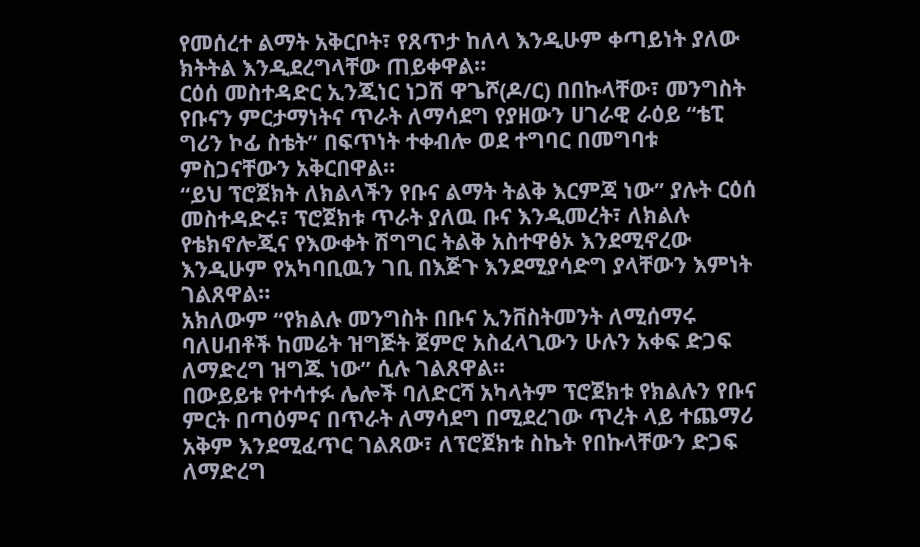የመሰረተ ልማት አቅርቦት፣ የጸጥታ ከለላ እንዲሁም ቀጣይነት ያለው ክትትል እንዲደረግላቸው ጠይቀዋል።
ርዕሰ መስተዳድር ኢንጂነር ነጋሽ ዋጌሾ(ዶ/ር) በበኩላቸው፣ መንግስት የቡናን ምርታማነትና ጥራት ለማሳደግ የያዘውን ሀገራዊ ራዕይ “ቴፒ ግሪን ኮፊ ስቴት” በፍጥነት ተቀብሎ ወደ ተግባር በመግባቱ ምስጋናቸውን አቅርበዋል።
“ይህ ፕሮጀክት ለክልላችን የቡና ልማት ትልቅ እርምጃ ነው” ያሉት ርዕሰ መስተዳድሩ፣ ፕሮጀክቱ ጥራት ያለዉ ቡና እንዲመረት፣ ለክልሉ የቴክኖሎጂና የእውቀት ሽግግር ትልቅ አስተዋፅኦ እንደሚኖረው እንዲሁም የአካባቢዉን ገቢ በእጅጉ እንደሚያሳድግ ያላቸውን እምነት ገልጸዋል።
አክለውም “የክልሉ መንግስት በቡና ኢንቨስትመንት ለሚሰማሩ ባለሀብቶች ከመሬት ዝግጅት ጀምሮ አስፈላጊውን ሁሉን አቀፍ ድጋፍ ለማድረግ ዝግጁ ነው” ሲሉ ገልጸዋል።
በውይይቱ የተሳተፉ ሌሎች ባለድርሻ አካላትም ፕሮጀክቱ የክልሉን የቡና ምርት በጣዕምና በጥራት ለማሳደግ በሚደረገው ጥረት ላይ ተጨማሪ አቅም እንደሚፈጥር ገልጸው፣ ለፕሮጀክቱ ስኬት የበኩላቸውን ድጋፍ ለማድረግ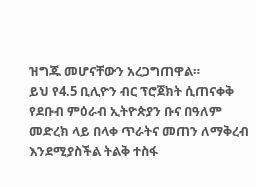ዝግጁ መሆናቸውን አረጋግጠዋል።
ይህ የ4.5 ቢሊዮን ብር ፕሮጀክት ሲጠናቀቅ የደቡብ ምዕራብ ኢትዮጵያን ቡና በዓለም መድረክ ላይ በላቀ ጥራትና መጠን ለማቅረብ እንደሚያስችል ትልቅ ተስፋ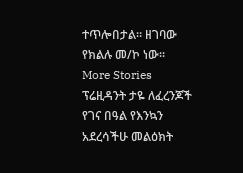ተጥሎበታል። ዘገባው የክልሉ መ/ኮ ነው።
More Stories
ፕሬዚዳንት ታዬ ለፈረንጆች የገና በዓል የእንኳን አደረሳችሁ መልዕክት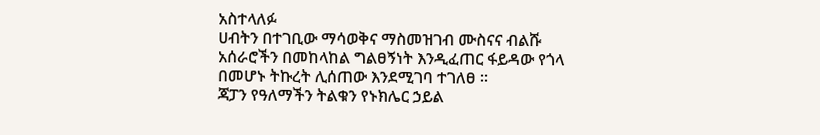አስተላለፉ
ሀብትን በተገቢው ማሳወቅና ማስመዝገብ ሙስናና ብልሹ አሰራሮችን በመከላከል ግልፀኝነት እንዲፈጠር ፋይዳው የጎላ በመሆኑ ትኩረት ሊሰጠው እንደሚገባ ተገለፀ ።
ጃፓን የዓለማችን ትልቁን የኑክሌር ኃይል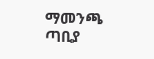ማመንጫ ጣቢያ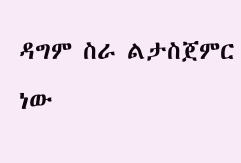ዳግም ስራ ልታስጀምር ነው